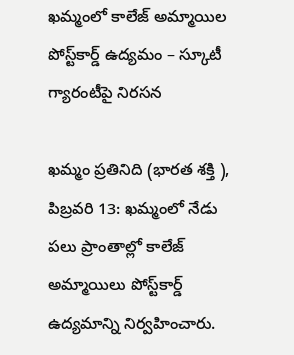ఖమ్మంలో కాలేజ్ అమ్మాయిల పోస్ట్‌కార్డ్ ఉద్యమం – స్కూటీ గ్యారంటీపై నిరసన

ఖమ్మం ప్రతినిది (భారత శక్తి ), పిబ్రవరి 13: ఖమ్మంలో నేడు పలు ప్రాంతాల్లో కాలేజ్ అమ్మాయిలు పోస్ట్‌కార్డ్ ఉద్యమాన్ని నిర్వహించారు.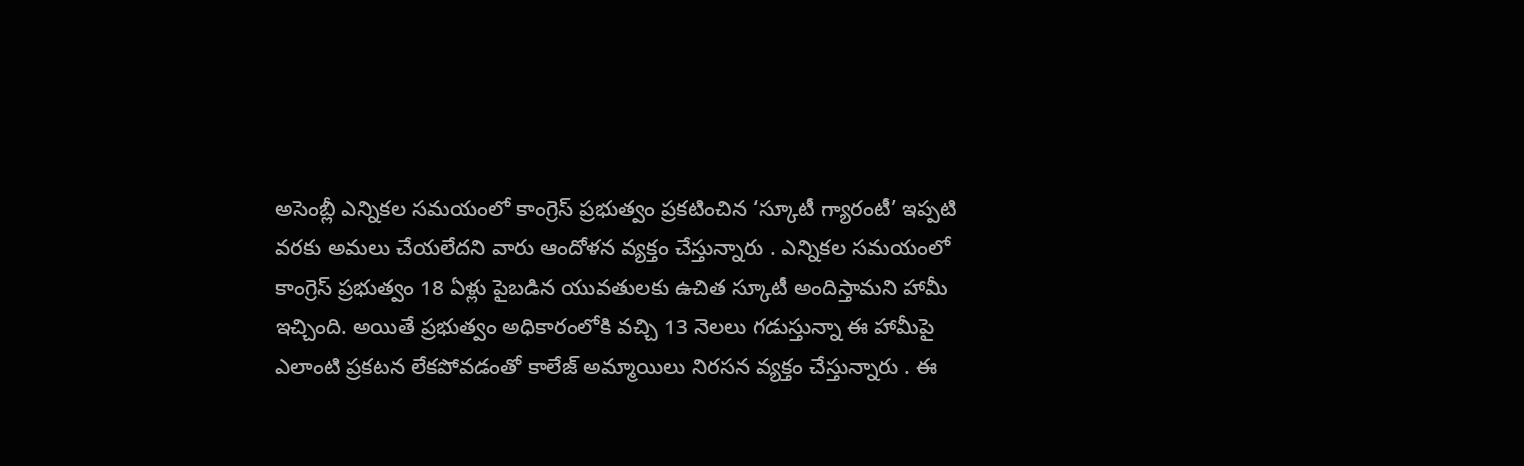అసెంబ్లీ ఎన్నికల సమయంలో కాంగ్రెస్ ప్రభుత్వం ప్రకటించిన ‘స్కూటీ గ్యారంటీ’ ఇప్పటి వరకు అమలు చేయలేదని వారు ఆందోళన వ్యక్తం చేస్తున్నారు . ఎన్నికల సమయంలో కాంగ్రెస్ ప్రభుత్వం 18 ఏళ్లు పైబడిన యువతులకు ఉచిత స్కూటీ అందిస్తామని హామీ ఇచ్చింది. అయితే ప్రభుత్వం అధికారంలోకి వచ్చి 13 నెలలు గడుస్తున్నా ఈ హామీపై ఎలాంటి ప్రకటన లేకపోవడంతో కాలేజ్ అమ్మాయిలు నిరసన వ్యక్తం చేస్తున్నారు . ఈ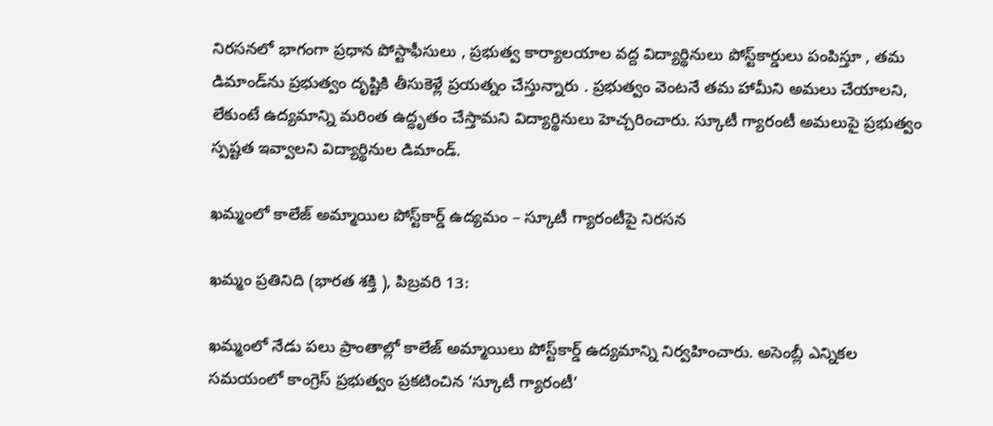నిరసనలో భాగంగా ప్రధాన పోస్టాఫీసులు , ప్రభుత్వ కార్యాలయాల వద్ద విద్యార్థినులు పోస్ట్‌కార్డులు పంపిస్తూ , తమ డిమాండ్‌ను ప్రభుత్వం దృష్టికి తీసుకెళ్లే ప్రయత్నం చేస్తున్నారు . ప్రభుత్వం వెంటనే తమ హామీని అమలు చేయాలని, లేకుంటే ఉద్యమాన్ని మరింత ఉద్ధృతం చేస్తామని విద్యార్థినులు హెచ్చరించారు. స్కూటీ గ్యారంటీ అమలుపై ప్రభుత్వం స్పష్టత ఇవ్వాలని విద్యార్థినుల డిమాండ్.

ఖమ్మంలో కాలేజ్ అమ్మాయిల పోస్ట్‌కార్డ్ ఉద్యమం – స్కూటీ గ్యారంటీపై నిరసన

ఖమ్మం ప్రతినిది (భారత శక్తి ), పిబ్రవరి 13:

ఖమ్మంలో నేడు పలు ప్రాంతాల్లో కాలేజ్ అమ్మాయిలు పోస్ట్‌కార్డ్ ఉద్యమాన్ని నిర్వహించారు. అసెంబ్లీ ఎన్నికల సమయంలో కాంగ్రెస్ ప్రభుత్వం ప్రకటించిన ‘స్కూటీ గ్యారంటీ’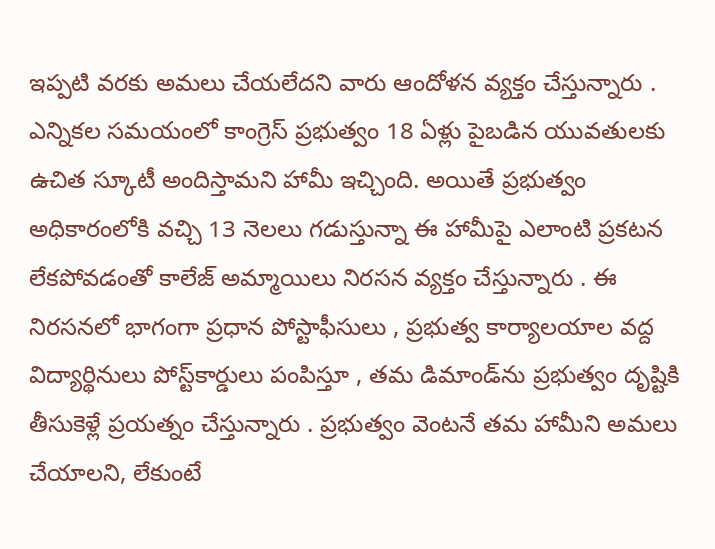ఇప్పటి వరకు అమలు చేయలేదని వారు ఆందోళన వ్యక్తం చేస్తున్నారు . ఎన్నికల సమయంలో కాంగ్రెస్ ప్రభుత్వం 18 ఏళ్లు పైబడిన యువతులకు ఉచిత స్కూటీ అందిస్తామని హామీ ఇచ్చింది. అయితే ప్రభుత్వం అధికారంలోకి వచ్చి 13 నెలలు గడుస్తున్నా ఈ హామీపై ఎలాంటి ప్రకటన లేకపోవడంతో కాలేజ్ అమ్మాయిలు నిరసన వ్యక్తం చేస్తున్నారు . ఈ నిరసనలో భాగంగా ప్రధాన పోస్టాఫీసులు , ప్రభుత్వ కార్యాలయాల వద్ద విద్యార్థినులు పోస్ట్‌కార్డులు పంపిస్తూ , తమ డిమాండ్‌ను ప్రభుత్వం దృష్టికి తీసుకెళ్లే ప్రయత్నం చేస్తున్నారు . ప్రభుత్వం వెంటనే తమ హామీని అమలు చేయాలని, లేకుంటే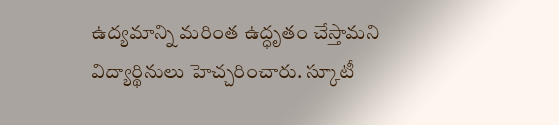ఉద్యమాన్ని మరింత ఉద్ధృతం చేస్తామని విద్యార్థినులు హెచ్చరించారు. స్కూటీ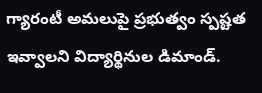గ్యారంటీ అమలుపై ప్రభుత్వం స్పష్టత ఇవ్వాలని విద్యార్థినుల డిమాండ్.